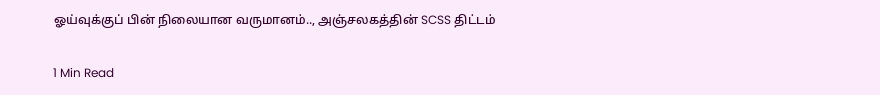ஓய்வுக்குப் பின் நிலையான வருமானம்.., அஞ்சலகத்தின் SCSS திட்டம்

1 Min Read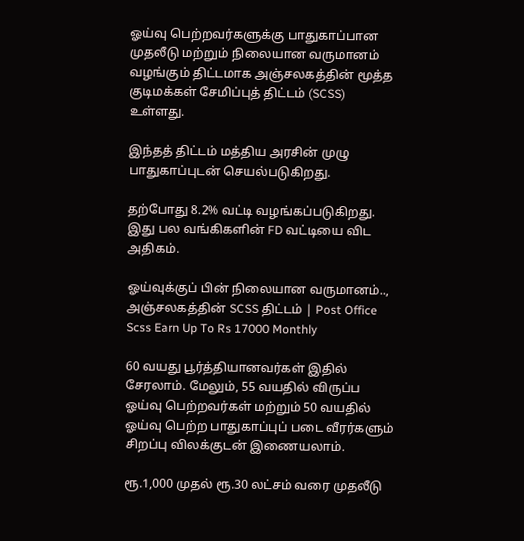ஓய்வு பெற்றவர்களுக்கு பாதுகாப்பான முதலீடு மற்றும் நிலையான வருமானம் வழங்கும் திட்டமாக அஞ்சலகத்தின் மூத்த குடிமக்கள் சேமிப்புத் திட்டம் (SCSS) உள்ளது.

இந்தத் திட்டம் மத்திய அரசின் முழு பாதுகாப்புடன் செயல்படுகிறது.

தற்போது 8.2% வட்டி வழங்கப்படுகிறது. இது பல வங்கிகளின் FD வட்டியை விட அதிகம்.

ஓய்வுக்குப் பின் நிலையான வருமானம்.., அஞ்சலகத்தின் SCSS திட்டம் | Post Office Scss Earn Up To Rs 17000 Monthly

60 வயது பூர்த்தியானவர்கள் இதில் சேரலாம். மேலும், 55 வயதில் விருப்ப ஓய்வு பெற்றவர்கள் மற்றும் 50 வயதில் ஓய்வு பெற்ற பாதுகாப்புப் படை வீரர்களும் சிறப்பு விலக்குடன் இணையலாம்.

ரூ.1,000 முதல் ரூ.30 லட்சம் வரை முதலீடு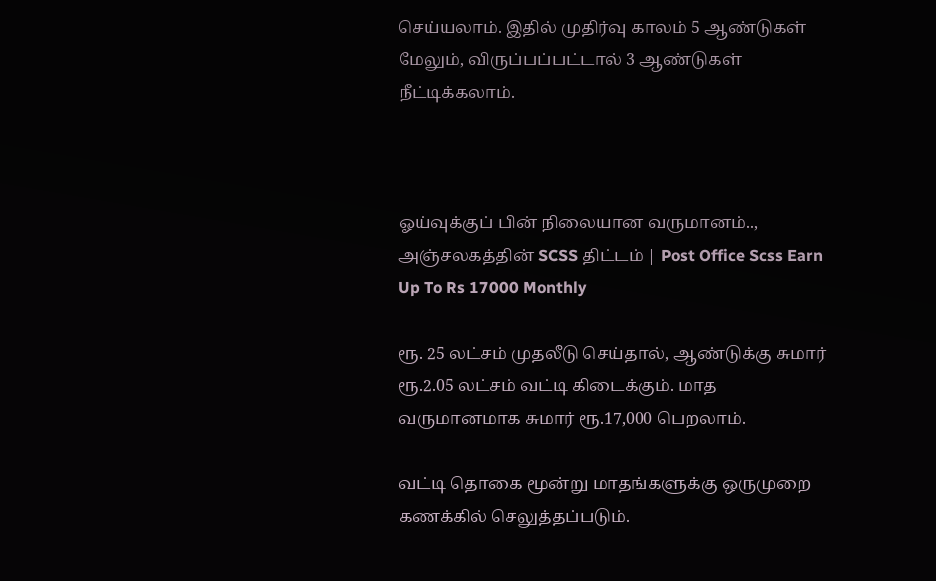செய்யலாம். இதில் முதிர்வு காலம் 5 ஆண்டுகள் மேலும், விருப்பப்பட்டால் 3 ஆண்டுகள் நீட்டிக்கலாம்.



ஓய்வுக்குப் பின் நிலையான வருமானம்.., அஞ்சலகத்தின் SCSS திட்டம் | Post Office Scss Earn Up To Rs 17000 Monthly

ரூ. 25 லட்சம் முதலீடு செய்தால், ஆண்டுக்கு சுமார் ரூ.2.05 லட்சம் வட்டி கிடைக்கும். மாத வருமானமாக சுமார் ரூ.17,000 பெறலாம்.

வட்டி தொகை மூன்று மாதங்களுக்கு ஒருமுறை கணக்கில் செலுத்தப்படும்.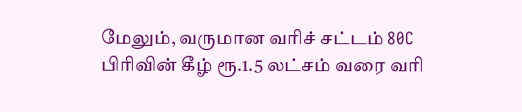மேலும், வருமான வரிச் சட்டம் 80C பிரிவின் கீழ் ரூ.1.5 லட்சம் வரை வரி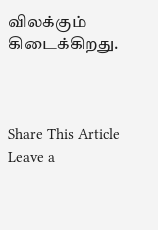விலக்கும் கிடைக்கிறது.



Share This Article
Leave a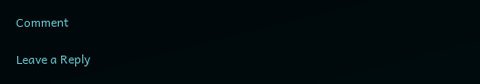Comment

Leave a Reply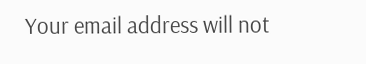Your email address will not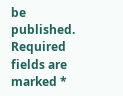be published. Required fields are marked *